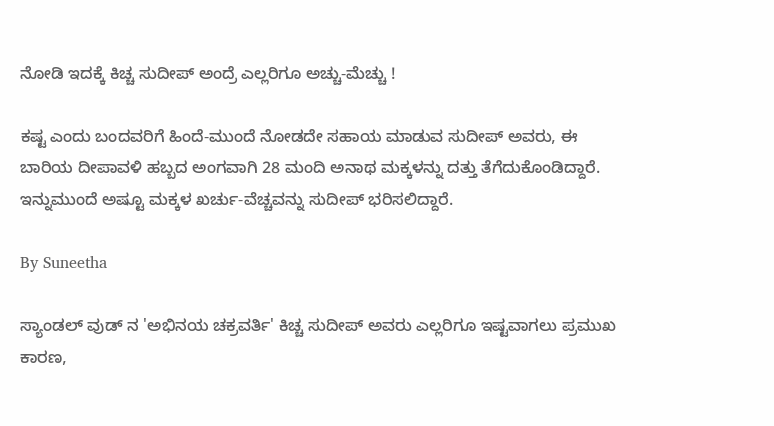ನೋಡಿ ಇದಕ್ಕೆ ಕಿಚ್ಚ ಸುದೀಪ್ ಅಂದ್ರೆ ಎಲ್ಲರಿಗೂ ಅಚ್ಚು-ಮೆಚ್ಚು !

ಕಷ್ಟ ಎಂದು ಬಂದವರಿಗೆ ಹಿಂದೆ-ಮುಂದೆ ನೋಡದೇ ಸಹಾಯ ಮಾಡುವ ಸುದೀಪ್ ಅವರು, ಈ ಬಾರಿಯ ದೀಪಾವಳಿ ಹಬ್ಬದ ಅಂಗವಾಗಿ 28 ಮಂದಿ ಅನಾಥ ಮಕ್ಕಳನ್ನು ದತ್ತು ತೆಗೆದುಕೊಂಡಿದ್ದಾರೆ. ಇನ್ನುಮುಂದೆ ಅಷ್ಟೂ ಮಕ್ಕಳ ಖರ್ಚು-ವೆಚ್ಚವನ್ನು ಸುದೀಪ್ ಭರಿಸಲಿದ್ದಾರೆ.

By Suneetha

ಸ್ಯಾಂಡಲ್ ವುಡ್ ನ 'ಅಭಿನಯ ಚಕ್ರವರ್ತಿ' ಕಿಚ್ಚ ಸುದೀಪ್ ಅವರು ಎಲ್ಲರಿಗೂ ಇಷ್ಟವಾಗಲು ಪ್ರಮುಖ ಕಾರಣ,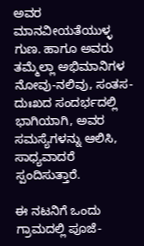ಅವರ ಮಾನವೀಯತೆಯುಳ್ಳ ಗುಣ. ಹಾಗೂ ಅವರು ತಮ್ಮೆಲ್ಲಾ ಅಭಿಮಾನಿಗಳ ನೋವು-ನಲಿವು, ಸಂತಸ-ದುಃಖದ ಸಂದರ್ಭದಲ್ಲಿ ಭಾಗಿಯಾಗಿ, ಅವರ ಸಮಸ್ಯೆಗಳನ್ನು ಆಲಿಸಿ, ಸಾಧ್ಯವಾದರೆ ಸ್ಪಂದಿಸುತ್ತಾರೆ.

ಈ ನಟನಿಗೆ ಒಂದು ಗ್ರಾಮದಲ್ಲಿ ಪೂಜೆ-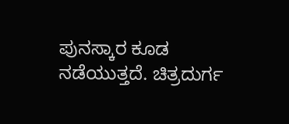ಪುನಸ್ಕಾರ ಕೂಡ ನಡೆಯುತ್ತದೆ. ಚಿತ್ರದುರ್ಗ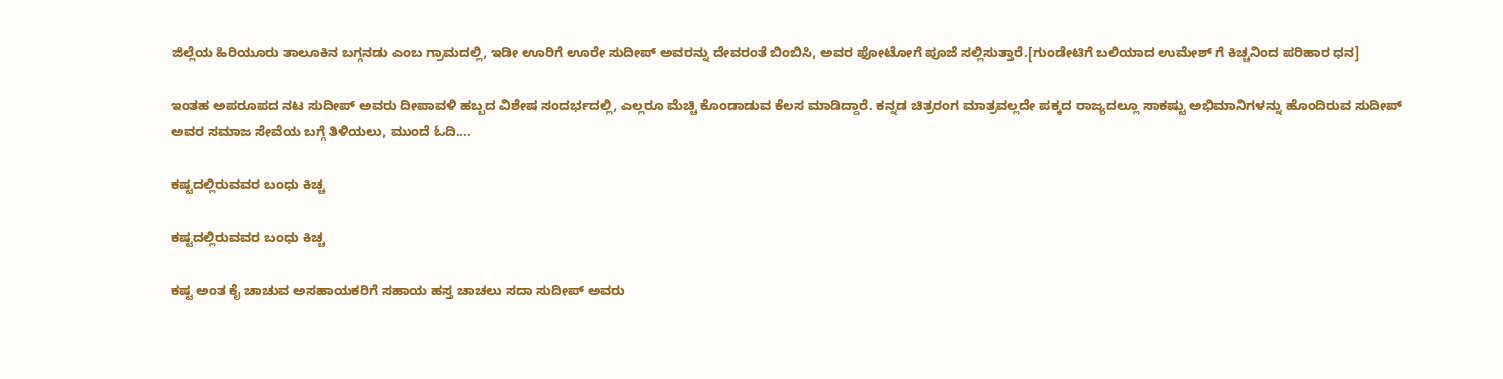ಜಿಲ್ಲೆಯ ಹಿರಿಯೂರು ತಾಲೂಕಿನ ಬಗ್ಗನಡು ಎಂಬ ಗ್ರಾಮದಲ್ಲಿ, ಇಡೀ ಊರಿಗೆ ಊರೇ ಸುದೀಪ್ ಅವರನ್ನು ದೇವರಂತೆ ಬಿಂಬಿಸಿ, ಅವರ ಫೋಟೋಗೆ ಪೂಜೆ ಸಲ್ಲಿಸುತ್ತಾರೆ.[ಗುಂಡೇಟಿಗೆ ಬಲಿಯಾದ ಉಮೇಶ್ ಗೆ ಕಿಚ್ಚನಿಂದ ಪರಿಹಾರ ಧನ]

ಇಂತಹ ಅಪರೂಪದ ನಟ ಸುದೀಪ್ ಅವರು ದೀಪಾವಳಿ ಹಬ್ಬದ ವಿಶೇಷ ಸಂದರ್ಭದಲ್ಲಿ, ಎಲ್ಲರೂ ಮೆಚ್ಚಿ ಕೊಂಡಾಡುವ ಕೆಲಸ ಮಾಡಿದ್ದಾರೆ. ಕನ್ನಡ ಚಿತ್ರರಂಗ ಮಾತ್ರವಲ್ಲದೇ ಪಕ್ಕದ ರಾಜ್ಯದಲ್ಲೂ ಸಾಕಷ್ಟು ಅಭಿಮಾನಿಗಳನ್ನು ಹೊಂದಿರುವ ಸುದೀಪ್ ಅವರ ಸಮಾಜ ಸೇವೆಯ ಬಗ್ಗೆ ತಿಳಿಯಲು, ಮುಂದೆ ಓದಿ....

ಕಷ್ಟದಲ್ಲಿರುವವರ ಬಂಧು ಕಿಚ್ಚ

ಕಷ್ಟದಲ್ಲಿರುವವರ ಬಂಧು ಕಿಚ್ಚ

ಕಷ್ಟ ಅಂತ ಕೈ ಚಾಚುವ ಅಸಹಾಯಕರಿಗೆ ಸಹಾಯ ಹಸ್ತ ಚಾಚಲು ಸದಾ ಸುದೀಪ್ ಅವರು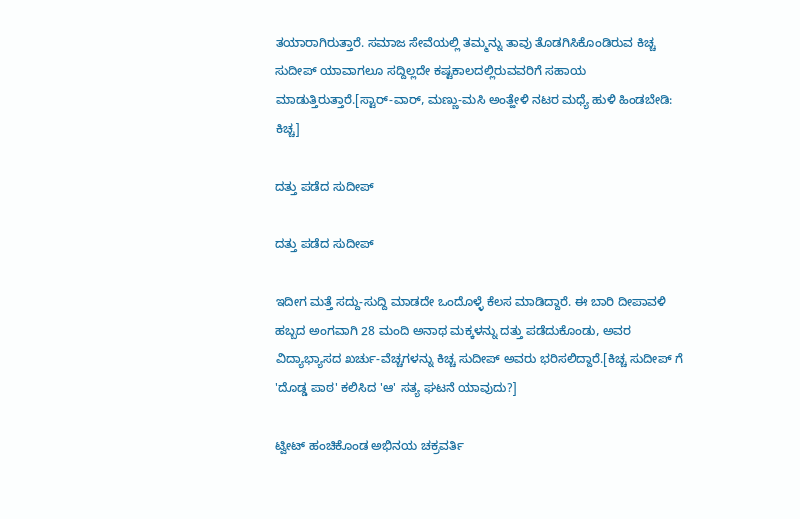ತಯಾರಾಗಿರುತ್ತಾರೆ. ಸಮಾಜ ಸೇವೆಯಲ್ಲಿ ತಮ್ಮನ್ನು ತಾವು ತೊಡಗಿಸಿಕೊಂಡಿರುವ ಕಿಚ್ಚ ಸುದೀಪ್ ಯಾವಾಗಲೂ ಸದ್ದಿಲ್ಲದೇ ಕಷ್ಟಕಾಲದಲ್ಲಿರುವವರಿಗೆ ಸಹಾಯ ಮಾಡುತ್ತಿರುತ್ತಾರೆ.[ಸ್ಟಾರ್-ವಾರ್, ಮಣ್ಣು-ಮಸಿ ಅಂತ್ಹೇಳಿ ನಟರ ಮಧ್ಯೆ ಹುಳಿ ಹಿಂಡಬೇಡಿ: ಕಿಚ್ಚ]

ದತ್ತು ಪಡೆದ ಸುದೀಪ್

ದತ್ತು ಪಡೆದ ಸುದೀಪ್

ಇದೀಗ ಮತ್ತೆ ಸದ್ದು-ಸುದ್ದಿ ಮಾಡದೇ ಒಂದೊಳ್ಳೆ ಕೆಲಸ ಮಾಡಿದ್ದಾರೆ. ಈ ಬಾರಿ ದೀಪಾವಳಿ ಹಬ್ಬದ ಅಂಗವಾಗಿ 28 ಮಂದಿ ಅನಾಥ ಮಕ್ಕಳನ್ನು ದತ್ತು ಪಡೆದುಕೊಂಡು, ಅವರ ವಿದ್ಯಾಭ್ಯಾಸದ ಖರ್ಚು-ವೆಚ್ಚಗಳನ್ನು ಕಿಚ್ಚ ಸುದೀಪ್ ಅವರು ಭರಿಸಲಿದ್ದಾರೆ.[ಕಿಚ್ಚ ಸುದೀಪ್ ಗೆ 'ದೊಡ್ಡ ಪಾಠ' ಕಲಿಸಿದ 'ಆ' ಸತ್ಯ ಘಟನೆ ಯಾವುದು?]

ಟ್ವೀಟ್ ಹಂಚಿಕೊಂಡ ಅಭಿನಯ ಚಕ್ರವರ್ತಿ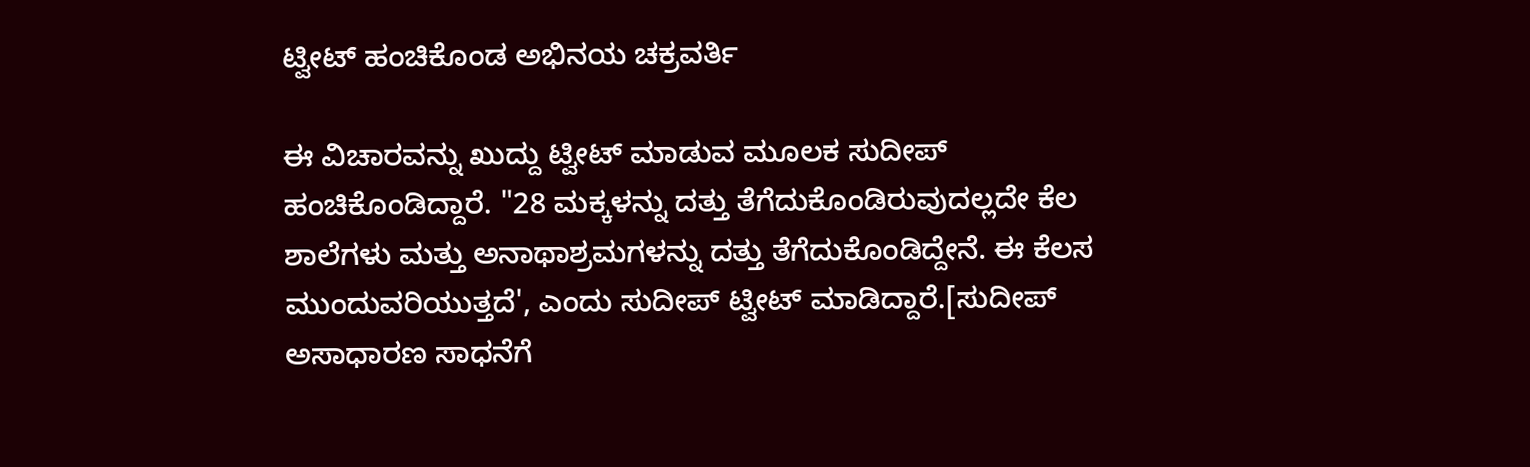ಟ್ವೀಟ್ ಹಂಚಿಕೊಂಡ ಅಭಿನಯ ಚಕ್ರವರ್ತಿ

ಈ ವಿಚಾರವನ್ನು ಖುದ್ದು ಟ್ವೀಟ್ ಮಾಡುವ ಮೂಲಕ ಸುದೀಪ್ ಹಂಚಿಕೊಂಡಿದ್ದಾರೆ. "28 ಮಕ್ಕಳನ್ನು ದತ್ತು ತೆಗೆದುಕೊಂಡಿರುವುದಲ್ಲದೇ ಕೆಲ ಶಾಲೆಗಳು ಮತ್ತು ಅನಾಥಾಶ್ರಮಗಳನ್ನು ದತ್ತು ತೆಗೆದುಕೊಂಡಿದ್ದೇನೆ. ಈ ಕೆಲಸ ಮುಂದುವರಿಯುತ್ತದೆ', ಎಂದು ಸುದೀಪ್ ಟ್ವೀಟ್ ಮಾಡಿದ್ದಾರೆ.[ಸುದೀಪ್ ಅಸಾಧಾರಣ ಸಾಧನೆಗೆ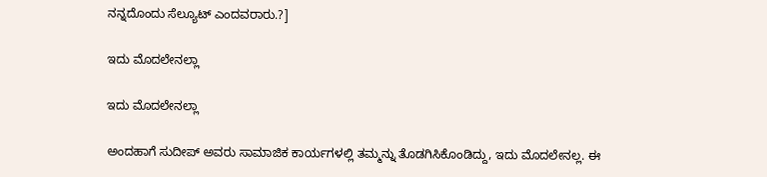ನನ್ನದೊಂದು ಸೆಲ್ಯೂಟ್ ಎಂದವರಾರು.?]

ಇದು ಮೊದಲೇನಲ್ಲಾ

ಇದು ಮೊದಲೇನಲ್ಲಾ

ಅಂದಹಾಗೆ ಸುದೀಪ್ ಅವರು ಸಾಮಾಜಿಕ ಕಾರ್ಯಗಳಲ್ಲಿ ತಮ್ಮನ್ನು ತೊಡಗಿಸಿಕೊಂಡಿದ್ದು, ಇದು ಮೊದಲೇನಲ್ಲ. ಈ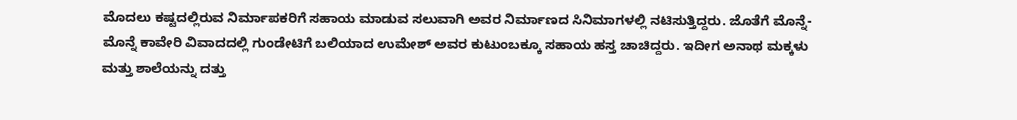ಮೊದಲು ಕಷ್ಟದಲ್ಲಿರುವ ನಿರ್ಮಾಪಕರಿಗೆ ಸಹಾಯ ಮಾಡುವ ಸಲುವಾಗಿ ಅವರ ನಿರ್ಮಾಣದ ಸಿನಿಮಾಗಳಲ್ಲಿ ನಟಿಸುತ್ತಿದ್ದರು. ಜೊತೆಗೆ ಮೊನ್ನೆ-ಮೊನ್ನೆ ಕಾವೇರಿ ವಿವಾದದಲ್ಲಿ ಗುಂಡೇಟಿಗೆ ಬಲಿಯಾದ ಉಮೇಶ್ ಅವರ ಕುಟುಂಬಕ್ಕೂ ಸಹಾಯ ಹಸ್ತ ಚಾಚಿದ್ದರು. ಇದೀಗ ಅನಾಥ ಮಕ್ಕಳು ಮತ್ತು ಶಾಲೆಯನ್ನು ದತ್ತು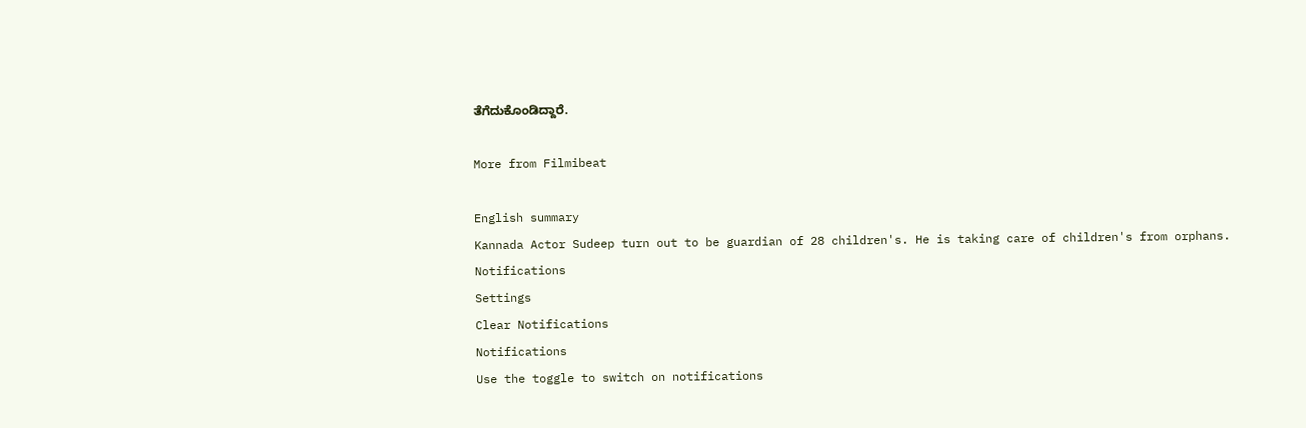ತೆಗೆದುಕೊಂಡಿದ್ದಾರೆ.

More from Filmibeat

English summary
Kannada Actor Sudeep turn out to be guardian of 28 children's. He is taking care of children's from orphans.
Notifications
Settings
Clear Notifications
Notifications
Use the toggle to switch on notifications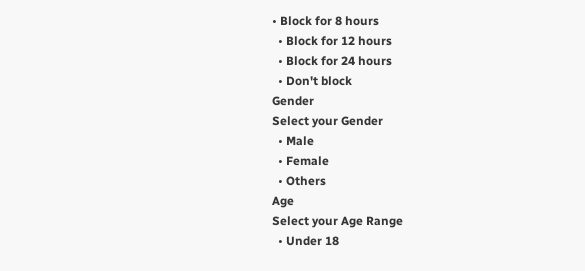• Block for 8 hours
  • Block for 12 hours
  • Block for 24 hours
  • Don't block
Gender
Select your Gender
  • Male
  • Female
  • Others
Age
Select your Age Range
  • Under 18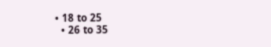• 18 to 25
  • 26 to 35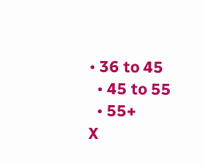• 36 to 45
  • 45 to 55
  • 55+
X